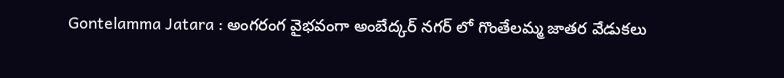Gontelamma Jatara : అంగరంగ వైభవంగా అంబేద్కర్ నగర్ లో గొంతేలమ్మ జాతర వేడుకలు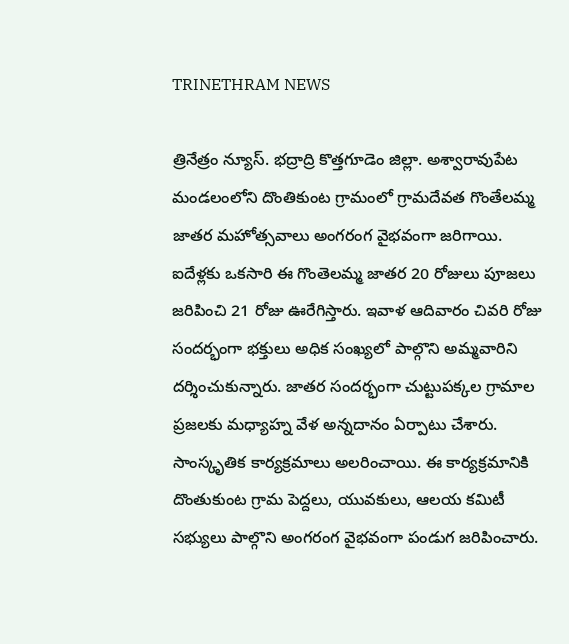TRINETHRAM NEWS

త్రినేత్రం న్యూస్. భద్రాద్రి కొత్తగూడెం జిల్లా. అశ్వారావుపేట మండలంలోని దొంతికుంట గ్రామంలో గ్రామదేవత గొంతేలమ్మ జాతర మహోత్సవాలు అంగరంగ వైభవంగా జరిగాయి. ఐదేళ్లకు ఒకసారి ఈ గొంతెలమ్మ జాతర 20 రోజులు పూజలు జరిపించి 21 రోజు ఊరేగిస్తారు. ఇవాళ ఆదివారం చివరి రోజు సందర్భంగా భక్తులు అధిక సంఖ్యలో పాల్గొని అమ్మవారిని దర్శించుకున్నారు. జాతర సందర్భంగా చుట్టుపక్కల గ్రామాల ప్రజలకు మధ్యాహ్న వేళ అన్నదానం ఏర్పాటు చేశారు. సాంస్కృతిక కార్యక్రమాలు అలరించాయి. ఈ కార్యక్రమానికి దొంతుకుంట గ్రామ పెద్దలు, యువకులు, ఆలయ కమిటీ సభ్యులు పాల్గొని అంగరంగ వైభవంగా పండుగ జరిపించారు.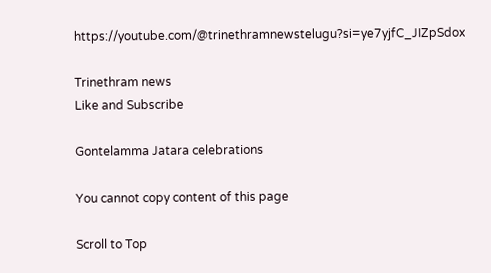https://youtube.com/@trinethramnewstelugu?si=ye7yjfC_JIZpSdox

Trinethram news
Like and Subscribe

Gontelamma Jatara celebrations

You cannot copy content of this page

Scroll to Top